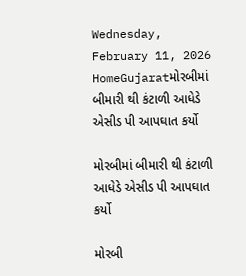Wednesday, February 11, 2026
HomeGujaratમોરબીમાં બીમારી થી કંટાળી આધેડે એસીડ પી આપઘાત કર્યો

મોરબીમાં બીમારી થી કંટાળી આધેડે એસીડ પી આપઘાત કર્યો

મોરબી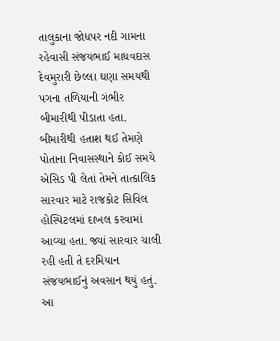તાલુકાના જોધપર નદી ગામના રહેવાસી સંજયભાઈ માધવદાસ દેવમુરારી છેલ્લા ઘણા સમયથી પગના તળિયાની ગંભીર બીમારીથી પીડાતા હતા. બીમારીથી હતાશ થઈ તેમણે પોતાના નિવાસસ્થાને કોઈ સમયે એસિડ પી લેતાં તેમને તાત્કાલિક સારવાર માટે રાજકોટ સિવિલ હોસ્પિટલમાં દાખલ કરવામાં આવ્યા હતા. જ્યાં સારવાર ચાલી રહી હતી તે દરમિયાન સંજયભાઈનું અવસાન થયું હતું. આ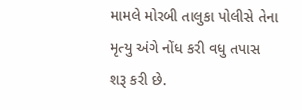મામલે મોરબી તાલુકા પોલીસે તેના મૃત્યુ અંગે નોંધ કરી વધુ તપાસ શરૂ કરી છે.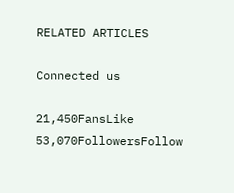RELATED ARTICLES

Connected us

21,450FansLike
53,070FollowersFollow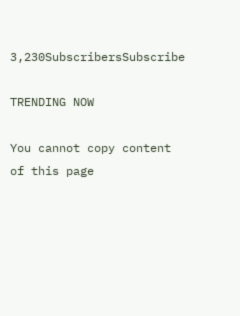3,230SubscribersSubscribe

TRENDING NOW

You cannot copy content of this page